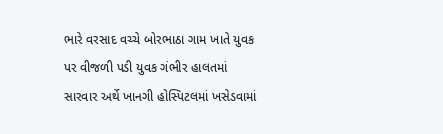ભારે વરસાદ વચ્ચે બોરભાઠા ગામ ખાતે યુવક પર વીજળી પડી યુવક ગંભીર હાલતમાં સારવાર અર્થે ખાનગી હોસ્પિટલમાં ખસેડવામાં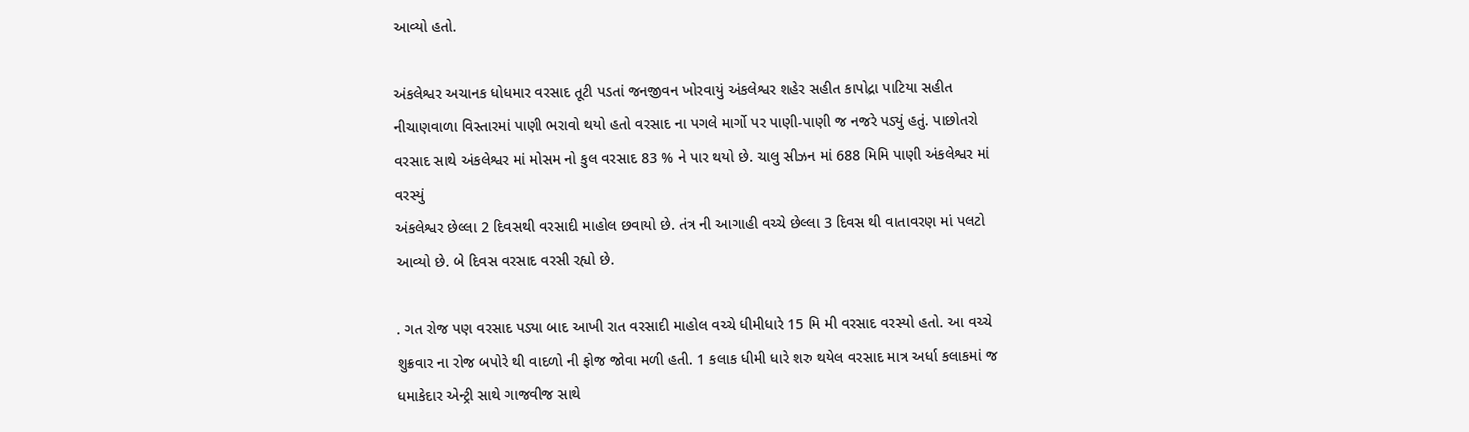આવ્યો હતો.

અંકલેશ્વર અચાનક ધોધમાર વરસાદ તૂટી પડતાં જનજીવન ખોરવાયું અંકલેશ્વર શહેર સહીત કાપોદ્રા પાટિયા સહીત નીચાણવાળા વિસ્તારમાં પાણી ભરાવો થયો હતો વરસાદ ના પગલે માર્ગો પર પાણી-પાણી જ નજરે પડ્યું હતું. પાછોતરો વરસાદ સાથે અંકલેશ્વર માં મોસમ નો કુલ વરસાદ 83 % ને પાર થયો છે. ચાલુ સીઝન માં 688 મિમિ પાણી અંકલેશ્વર માં વરસ્યું
અંકલેશ્વર છેલ્લા 2 દિવસથી વરસાદી માહોલ છવાયો છે. તંત્ર ની આગાહી વચ્ચે છેલ્લા 3 દિવસ થી વાતાવરણ માં પલટો આવ્યો છે. બે દિવસ વરસાદ વરસી રહ્યો છે.

. ગત રોજ પણ વરસાદ પડ્યા બાદ આખી રાત વરસાદી માહોલ વચ્ચે ધીમીધારે 15 મિ મી વરસાદ વરસ્યો હતો. આ વચ્ચે શુક્રવાર ના રોજ બપોરે થી વાદળો ની ફોજ જોવા મળી હતી. 1 કલાક ધીમી ધારે શરુ થયેલ વરસાદ માત્ર અર્ધા કલાકમાં જ ધમાકેદાર એન્ટ્રી સાથે ગાજવીજ સાથે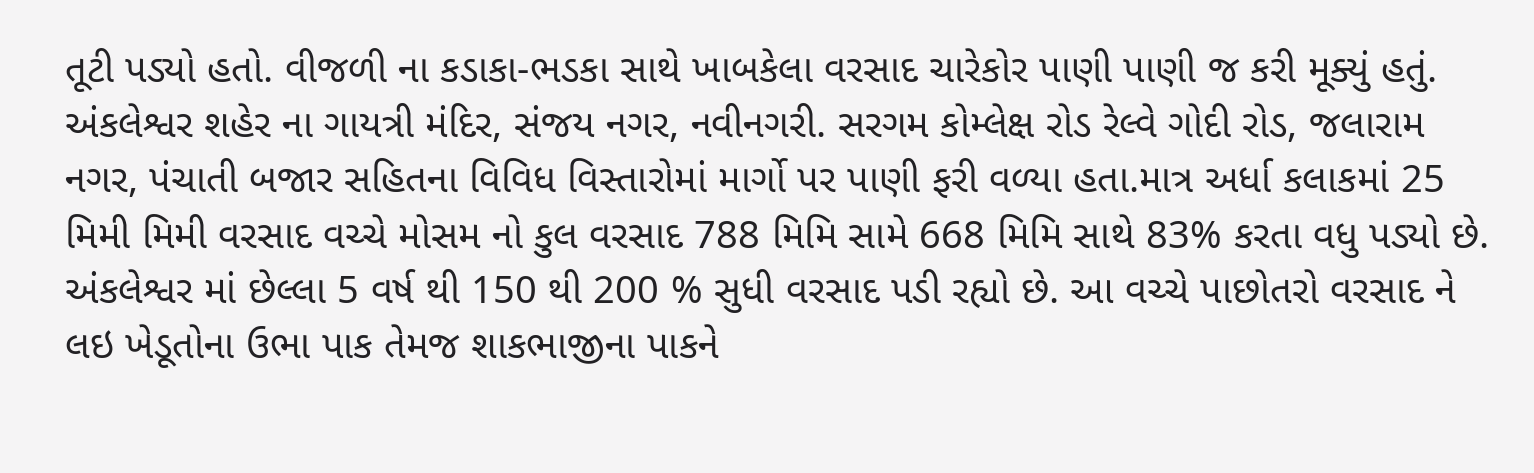તૂટી પડ્યો હતો. વીજળી ના કડાકા-ભડકા સાથે ખાબકેલા વરસાદ ચારેકોર પાણી પાણી જ કરી મૂક્યું હતું. અંકલેશ્વર શહેર ના ગાયત્રી મંદિર, સંજય નગર, નવીનગરી. સરગમ કોમ્લેક્ષ રોડ રેલ્વે ગોદી રોડ, જલારામ નગર, પંચાતી બજાર સહિતના વિવિધ વિસ્તારોમાં માર્ગો પર પાણી ફરી વળ્યા હતા.માત્ર અર્ધા કલાકમાં 25 મિમી મિમી વરસાદ વચ્ચે મોસમ નો કુલ વરસાદ 788 મિમિ સામે 668 મિમિ સાથે 83% કરતા વધુ પડ્યો છે. અંકલેશ્વર માં છેલ્લા 5 વર્ષ થી 150 થી 200 % સુધી વરસાદ પડી રહ્યો છે. આ વચ્ચે પાછોતરો વરસાદ ને લઇ ખેડૂતોના ઉભા પાક તેમજ શાકભાજીના પાકને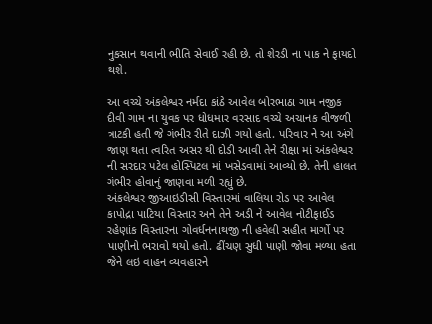નુકસાન થવાની ભીતિ સેવાઈ રહી છે. તો શેરડી ના પાક ને ફાયદો થશે.

આ વચ્ચે અંકલેશ્વર નર્મદા કાંઠે આવેલ બોરભાઠા ગામ નજીક દીવી ગામ ના યુવક પર ધોધમાર વરસાદ વચ્ચે અચાનક વીજળી ત્રાટકી હતી જે ગંભીર રીતે દાઝી ગયો હતો. પરિવાર ને આ અંગે જાણ થતા ત્વરિત અસર થી દોડી આવી તેને રીક્ષા માં અંકલેશ્વર ની સરદાર પટેલ હોસ્પિટલ માં ખસેડવામાં આવ્યો છે. તેની હાલત ગંભીર હોવાનું જાણવા મળી રહ્યું છે.
અંકલેશ્વર જીઆઇડીસી વિસ્તારમાં વાલિયા રોડ પર આવેલ કાપોદ્રા પાટિયા વિસ્તાર અને તેને અડી ને આવેલ નોટીફાઈડ રહેણાંક વિસ્તારના ગોવર્ધનનાથજી ની હવેલી સહીત માર્ગો પર પાણીનો ભરાવો થયો હતો. ઢીંચણ સુધી પાણી જોવા મળ્યા હતા જેને લઇ વાહન વ્યવહારને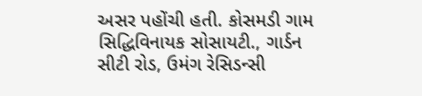અસર પહોંચી હતી. કોસમડી ગામ સિદ્ધિવિનાયક સોસાયટી., ગાર્ડન સીટી રોડ, ઉમંગ રેસિડન્સી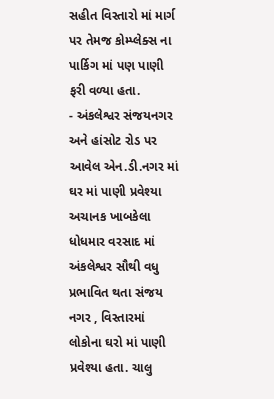સહીત વિસ્તારો માં માર્ગ પર તેમજ કોમ્પ્લેક્સ ના પાર્કિગ માં પણ પાણી ફરી વળ્યા હતા.
- અંકલેશ્વર સંજયનગર અને હાંસોટ રોડ પર આવેલ એન.ડી.નગર માં ઘર માં પાણી પ્રવેશ્યા
અચાનક ખાબકેલા ધોધમાર વરસાદ માં અંકલેશ્વર સૌથી વધુ પ્રભાવિત થતા સંજય નગર , વિસ્તારમાં લોકોના ઘરો માં પાણી પ્રવેશ્યા હતા. ચાલુ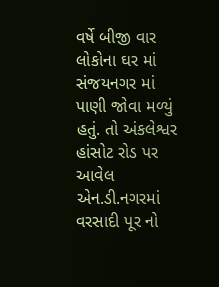વર્ષે બીજી વાર લોકોના ઘર માં સંજયનગર માં પાણી જોવા મળ્યું હતું. તો અંકલેશ્વર હાંસોટ રોડ પર આવેલ એન.ડી.નગરમાં વરસાદી પૂર નો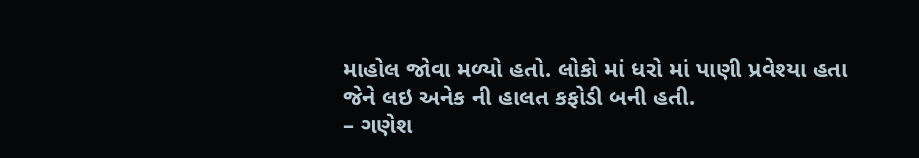માહોલ જોવા મળ્યો હતો. લોકો માં ધરો માં પાણી પ્રવેશ્યા હતા જેને લઇ અનેક ની હાલત કફોડી બની હતી.
– ગણેશ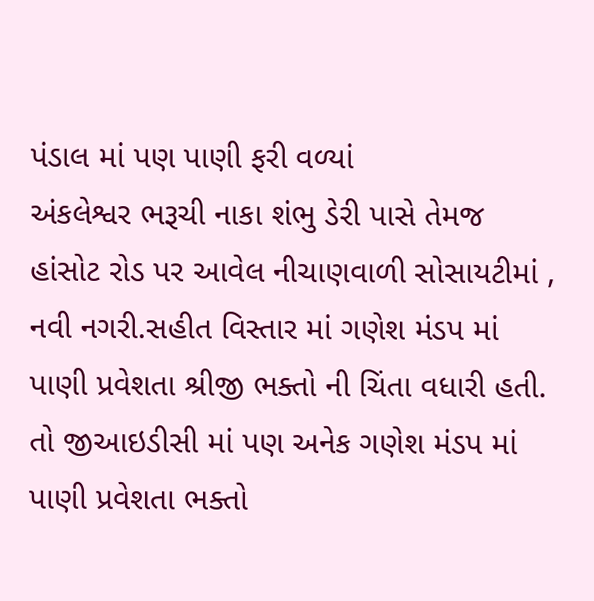પંડાલ માં પણ પાણી ફરી વળ્યાં
અંકલેશ્વર ભરૂચી નાકા શંભુ ડેરી પાસે તેમજ હાંસોટ રોડ પર આવેલ નીચાણવાળી સોસાયટીમાં , નવી નગરી.સહીત વિસ્તાર માં ગણેશ મંડપ માં પાણી પ્રવેશતા શ્રીજી ભક્તો ની ચિંતા વધારી હતી. તો જીઆઇડીસી માં પણ અનેક ગણેશ મંડપ માં પાણી પ્રવેશતા ભક્તો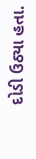દોડી ઉઠ્યા હતા.